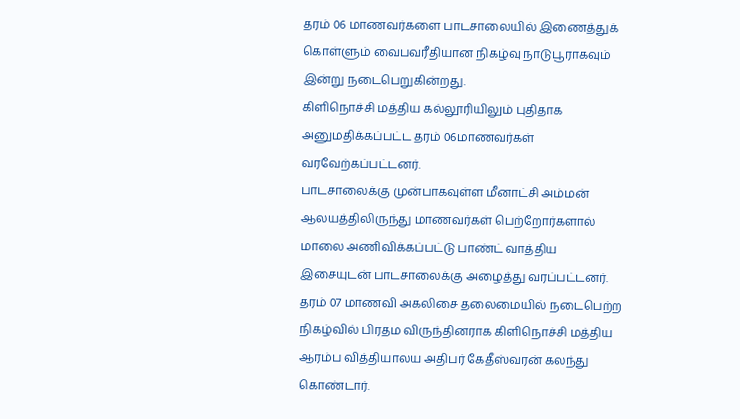தரம் 06 மாணவர்களை பாடசாலையில் இணைத்துக் கொள்ளும் வைபவரீதியான நிகழ்வு நாடுபூராகவும் இன்று நடைபெறுகின்றது.
கிளிநொச்சி மத்திய கல்லூரியிலும் புதிதாக அனுமதிக்கப்பட்ட தரம் 06மாணவர்கள் வரவேற்கப்பட்டனர்.
பாடசாலைக்கு முன்பாகவுள்ள மீனாட்சி அம்மன் ஆலயத்திலிருந்து மாணவர்கள் பெற்றோர்களால் மாலை அணிவிக்கப்பட்டு பாண்ட் வாத்திய இசையுடன் பாடசாலைக்கு அழைத்து வரப்பட்டனர்.
தரம் 07 மாணவி அகலிசை தலைமையில் நடைபெற்ற நிகழ்வில் பிரதம விருந்தினராக கிளிநொச்சி மத்திய ஆரம்ப வித்தியாலய அதிபர் கேதீஸ்வரன் கலந்து கொண்டார்.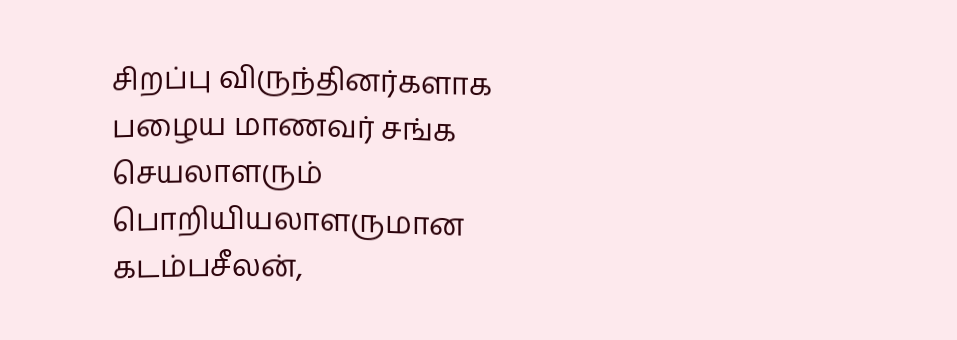சிறப்பு விருந்தினர்களாக பழைய மாணவர் சங்க செயலாளரும் பொறியியலாளருமான கடம்பசீலன்,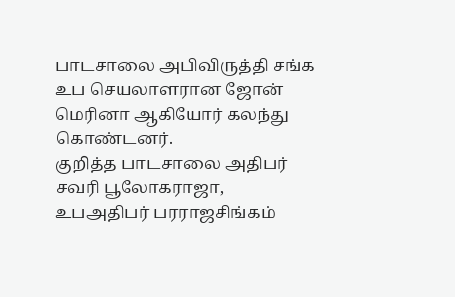பாடசாலை அபிவிருத்தி சங்க உப செயலாளரான ஜோன் மெரினா ஆகியோர் கலந்து கொண்டனர்.
குறித்த பாடசாலை அதிபர் சவரி பூலோகராஜா, உபஅதிபர் பரராஜசிங்கம்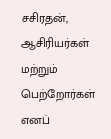சசிரதன், ஆசிரியர்கள் மற்றும் பெற்றோர்கள் எனப்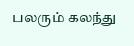பலரும் கலந்து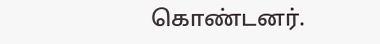கொண்டனர்.